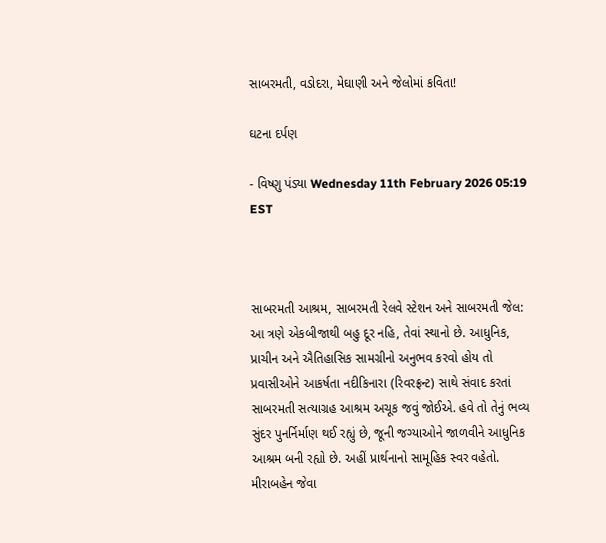સાબરમતી, વડોદરા, મેઘાણી અને જેલોમાં કવિતા!

ઘટના દર્પણ

- વિષ્ણુ પંડ્યા Wednesday 11th February 2026 05:19 EST



સાબરમતી આશ્રમ, સાબરમતી રેલવે સ્ટેશન અને સાબરમતી જેલ: આ ત્રણે એકબીજાથી બહુ દૂર નહિ, તેવાં સ્થાનો છે. આધુનિક, પ્રાચીન અને ઐતિહાસિક સામગ્રીનો અનુભવ કરવો હોય તો પ્રવાસીઓને આકર્ષતા નદીકિનારા (રિવરફ્રન્ટ) સાથે સંવાદ કરતાં સાબરમતી સત્યાગ્રહ આશ્રમ અચૂક જવું જોઈએ. હવે તો તેનું ભવ્ય સુંદર પુનર્નિર્માણ થઈ રહ્યું છે, જૂની જગ્યાઓને જાળવીને આધુનિક આશ્રમ બની રહ્યો છે. અહીં પ્રાર્થનાનો સામૂહિક સ્વર વહેતો. મીરાબહેન જેવા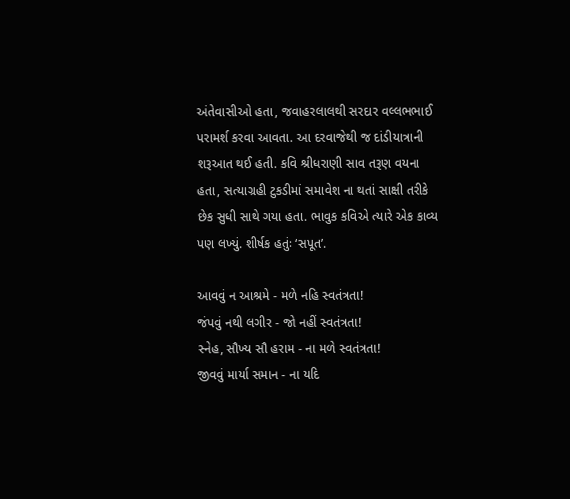અંતેવાસીઓ હતા, જવાહરલાલથી સરદાર વલ્લભભાઈ પરામર્શ કરવા આવતા. આ દરવાજેથી જ દાંડીયાત્રાની શરૂઆત થઈ હતી. કવિ શ્રીધરાણી સાવ તરૂણ વયના હતા, સત્યાગ્રહી ટુકડીમાં સમાવેશ ના થતાં સાક્ષી તરીકે છેક સુધી સાથે ગયા હતા. ભાવુક કવિએ ત્યારે એક કાવ્ય પણ લખ્યું. શીર્ષક હતુંઃ ‘સપૂત’.

આવવું ન આશ્રમે - મળે નહિ સ્વતંત્રતા!
જંપવું નથી લગીર - જો નહીં સ્વતંત્રતા!
સ્નેહ, સૌખ્ય સૌ હરામ - ના મળે સ્વતંત્રતા!
જીવવું માર્યા સમાન - ના યદિ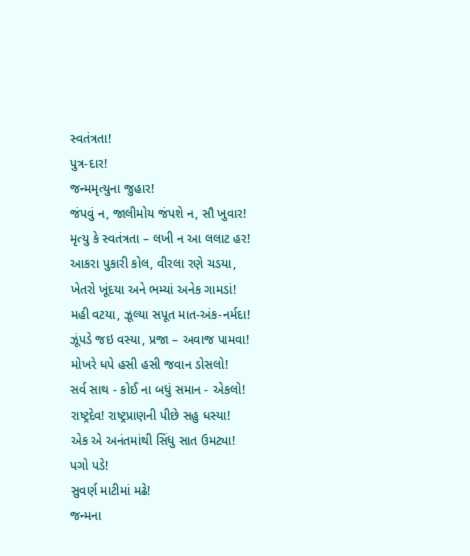સ્વતંત્રતા!
પુત્ર-દાર!
જન્મમૃત્યુના જુહાર!
જંપવું ન, જાલીમોય જંપશે ન, સૌ ખુવાર!
મૃત્યુ કે સ્વતંત્રતા – લખી ન આ લલાટ હર!
આકરા પુકારી કોલ, વીરલા રણે ચડયા,
ખેતરો ખૂંદયા અને ભમ્યાં અનેક ગામડાં!
મહી વટયા, ઝૂલ્યા સપૂત માત-અંક-નર્મદા!
ઝૂંપડે જઇ વસ્યા, પ્રજા – અવાજ પામવા!
મોખરે ધપે હસી હસી જવાન ડોસલો!
સર્વ સાથ - કોઈ ના બધું સમાન - એકલો!
રાષ્ટ્રદેવ! રાષ્ટ્રપ્રાણની પીછે સહુ ધસ્યા!
એક એ અનંતમાંથી સિંધુ સાત ઉમટ્યા!
પગો પડે!
સુવર્ણ માટીમાં મઢે!
જન્મના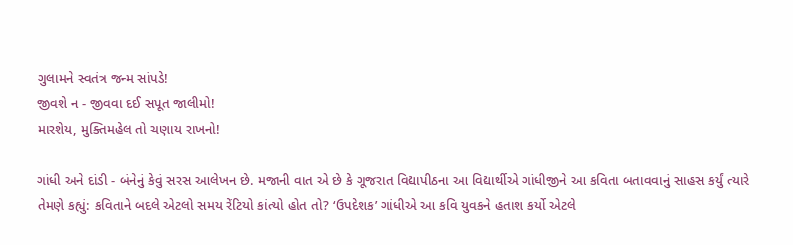ગુલામને સ્વતંત્ર જન્મ સાંપડે!
જીવશે ન - જીવવા દઈ સપૂત જાલીમો!
મારશેય, મુક્તિમહેલ તો ચણાય રાખનો!

ગાંધી અને દાંડી - બંનેનું કેવું સરસ આલેખન છે. મજાની વાત એ છે કે ગૂજરાત વિદ્યાપીઠના આ વિદ્યાર્થીએ ગાંધીજીને આ કવિતા બતાવવાનું સાહસ કર્યું ત્યારે તેમણે કહ્યું: કવિતાને બદલે એટલો સમય રેંટિયો કાંત્યો હોત તો? ‘ઉપદેશક’ ગાંધીએ આ કવિ યુવકને હતાશ કર્યો એટલે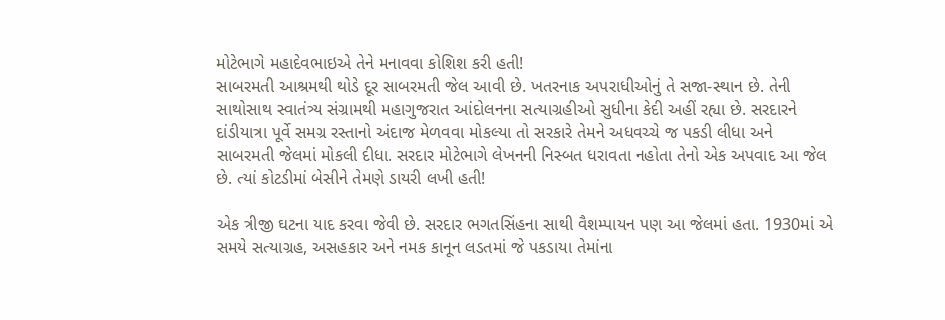મોટેભાગે મહાદેવભાઇએ તેને મનાવવા કોશિશ કરી હતી!
સાબરમતી આશ્રમથી થોડે દૂર સાબરમતી જેલ આવી છે. ખતરનાક અપરાધીઓનું તે સજા-સ્થાન છે. તેની સાથોસાથ સ્વાતંત્ર્ય સંગ્રામથી મહાગુજરાત આંદોલનના સત્યાગ્રહીઓ સુધીના કેદી અહીં રહ્યા છે. સરદારને દાંડીયાત્રા પૂર્વે સમગ્ર રસ્તાનો અંદાજ મેળવવા મોકલ્યા તો સરકારે તેમને અધવચ્ચે જ પકડી લીધા અને સાબરમતી જેલમાં મોકલી દીધા. સરદાર મોટેભાગે લેખનની નિસ્બત ધરાવતા નહોતા તેનો એક અપવાદ આ જેલ છે. ત્યાં કોટડીમાં બેસીને તેમણે ડાયરી લખી હતી!

એક ત્રીજી ઘટના યાદ કરવા જેવી છે. સરદાર ભગતસિંહના સાથી વૈશમ્પાયન પણ આ જેલમાં હતા. 1930માં એ સમયે સત્યાગ્રહ, અસહકાર અને નમક કાનૂન લડતમાં જે પકડાયા તેમાંના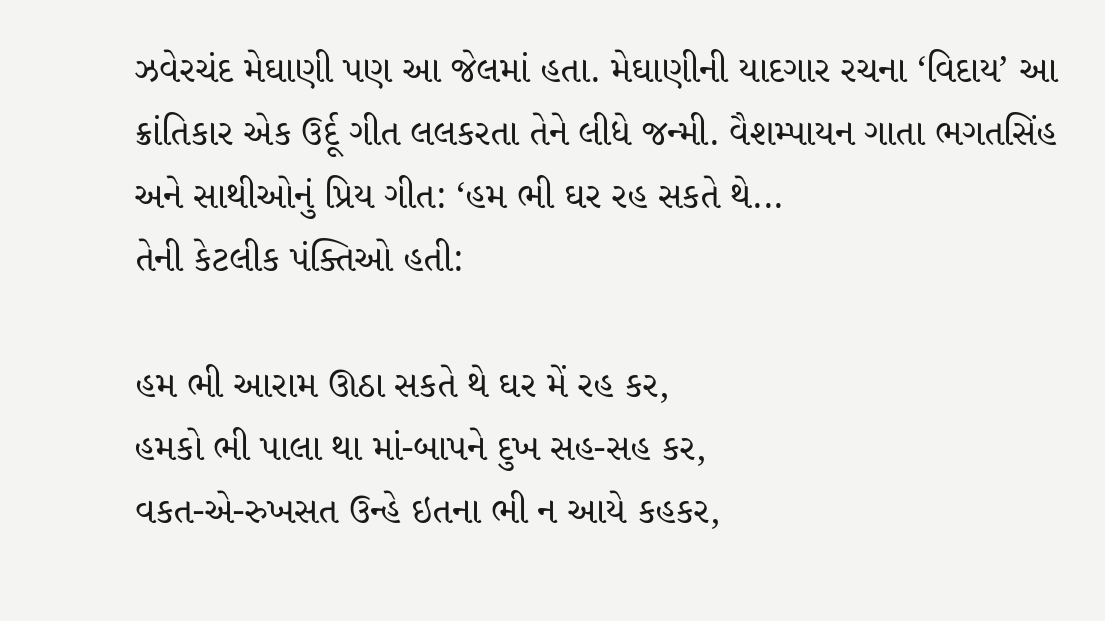ઝવેરચંદ મેઘાણી પણ આ જેલમાં હતા. મેઘાણીની યાદગાર રચના ‘વિદાય’ આ ક્રાંતિકાર એક ઉર્દૂ ગીત લલકરતા તેને લીધે જન્મી. વૈશમ્પાયન ગાતા ભગતસિંહ અને સાથીઓનું પ્રિય ગીત: ‘હમ ભી ઘર રહ સકતે થે...
તેની કેટલીક પંક્તિઓ હતી:

હમ ભી આરામ ઊઠા સકતે થે ઘર મેં રહ કર,
હમકો ભી પાલા થા માં-બાપને દુખ સહ-સહ કર,
વકત-એ-રુખસત ઉન્હે ઇતના ભી ન આયે કહકર,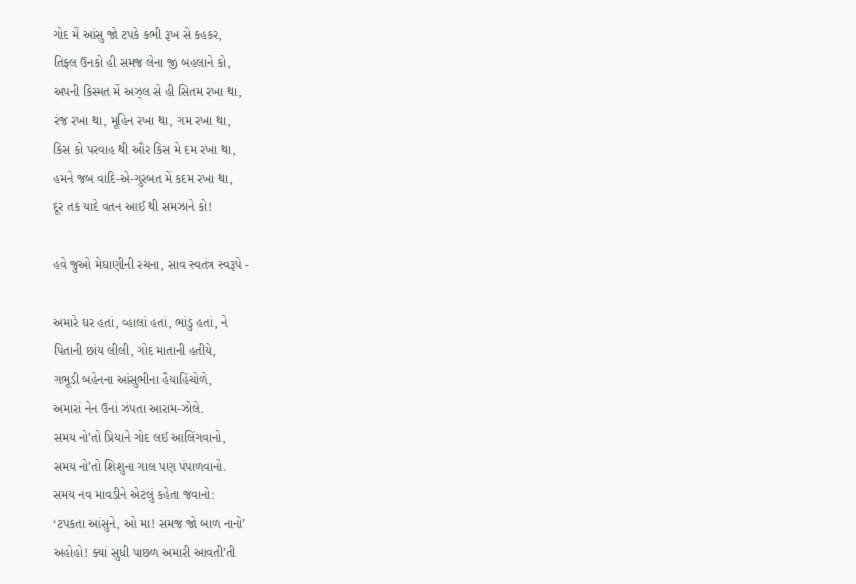ગોદ મેં આંસુ જો ટપકે કભી રૂખ સે કહકર,
તિફ્લ ઉનકો હી સમજ લેના જી બહલાને કો,
અપની કિસ્મત મેં અઝ્લ સે હી સિતમ રખા થા,
રંજ રખા થા, મૂહિન રખા થા, ગમ રખા થા,
કિસ કો પરવાહ થી ઔર કિસ મે દમ રખા થા,
હમને જબ વાદિ-એ-ગુરબત મેં કદમ રખા થા,
દૂર તક યાદે વતન આઈ થી સમઝાને કો!

હવે જુઓ મેઘાણીની રચના, સાવ સ્વતંત્ર સ્વરૂપે -

અમારે ઘર હતાં, વ્હાલાં હતાં, ભાંડુ હતાં, ને
પિતાની છાંય લીલી, ગોદ માતાની હતીયે,
ગભૂડી બહેનના આંસુભીના હૈયાહિંચોળે,
અમારાં નેન ઉનાં ઝંપતા આરામ-ઝોલે.
સમય નો’તો પ્રિયાને ગોદ લઈ આલિંગવાનો,
સમય નો’તો શિશુના ગાલ પણ પંપાળવાનો.
સમય નવ માવડીને એટલું કહેતા જવાનો:
‘ટપકતા આંસુને, ઓ મા! સમજ જો બાળ નાનો’
અહોહો! ક્યાં સુધી પાછળ અમારી આવતી’તી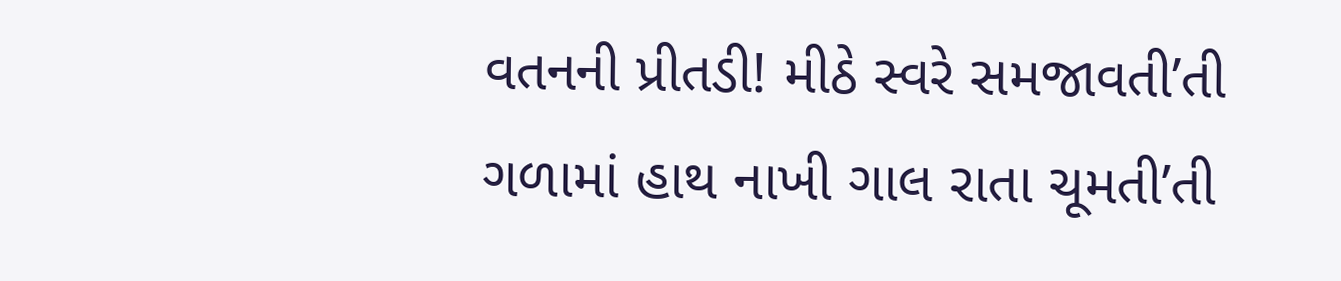વતનની પ્રીતડી! મીઠે સ્વરે સમજાવતી’તી
ગળામાં હાથ નાખી ગાલ રાતા ચૂમતી’તી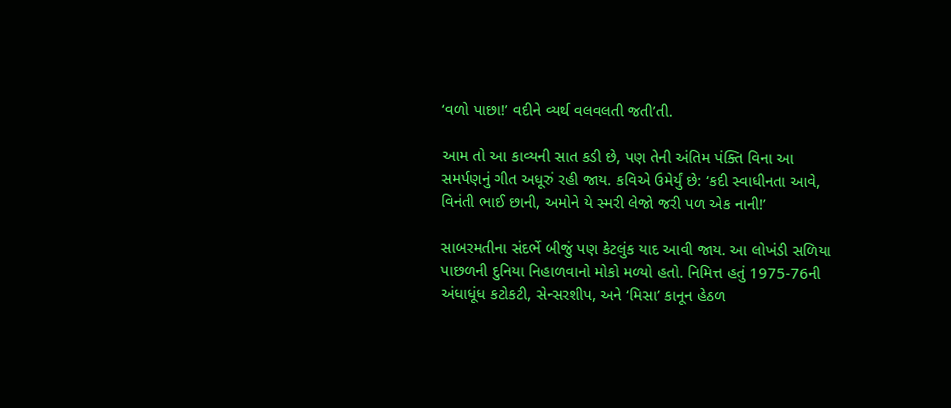‘વળો પાછા!’ વદીને વ્યર્થ વલવલતી જતી’તી.

આમ તો આ કાવ્યની સાત કડી છે, પણ તેની અંતિમ પંક્તિ વિના આ સમર્પણનું ગીત અધૂરું રહી જાય. કવિએ ઉમેર્યું છે: ‘કદી સ્વાધીનતા આવે, વિનંતી ભાઈ છાની, અમોને યે સ્મરી લેજો જરી પળ એક નાની!’

સાબરમતીના સંદર્ભે બીજું પણ કેટલુંક યાદ આવી જાય. આ લોખંડી સળિયા પાછળની દુનિયા નિહાળવાનો મોકો મળ્યો હતો. નિમિત્ત હતું 1975-76ની અંધાધૂંધ કટોકટી, સેન્સરશીપ, અને ‘મિસા’ કાનૂન હેઠળ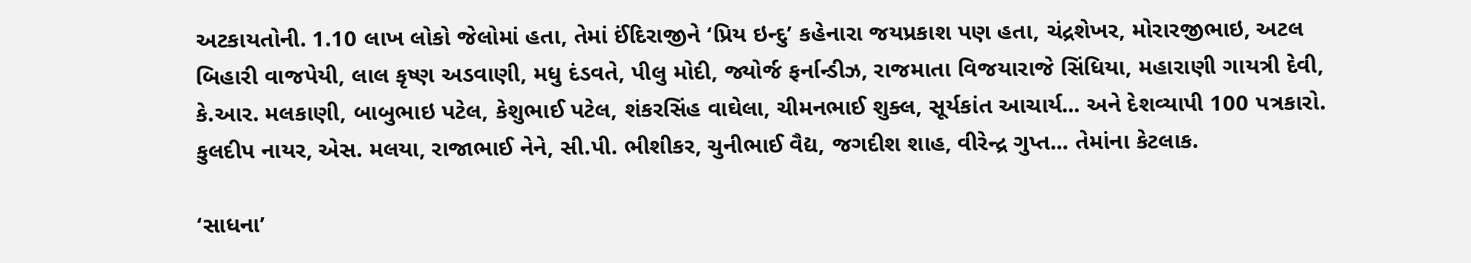અટકાયતોની. 1.10 લાખ લોકો જેલોમાં હતા, તેમાં ઈંદિરાજીને ‘પ્રિય ઇન્દુ’ કહેનારા જયપ્રકાશ પણ હતા, ચંદ્રશેખર, મોરારજીભાઇ, અટલ બિહારી વાજપેયી, લાલ કૃષ્ણ અડવાણી, મધુ દંડવતે, પીલુ મોદી, જ્યોર્જ ફર્નાન્ડીઝ, રાજમાતા વિજયારાજે સિંધિયા, મહારાણી ગાયત્રી દેવી, કે.આર. મલકાણી, બાબુભાઇ પટેલ, કેશુભાઈ પટેલ, શંકરસિંહ વાઘેલા, ચીમનભાઈ શુક્લ, સૂર્યકાંત આચાર્ય... અને દેશવ્યાપી 100 પત્રકારો. કુલદીપ નાયર, એસ. મલયા, રાજાભાઈ નેને, સી.પી. ભીશીકર, ચુનીભાઈ વૈદ્ય, જગદીશ શાહ, વીરેન્દ્ર ગુપ્ત... તેમાંના કેટલાક.

‘સાધના’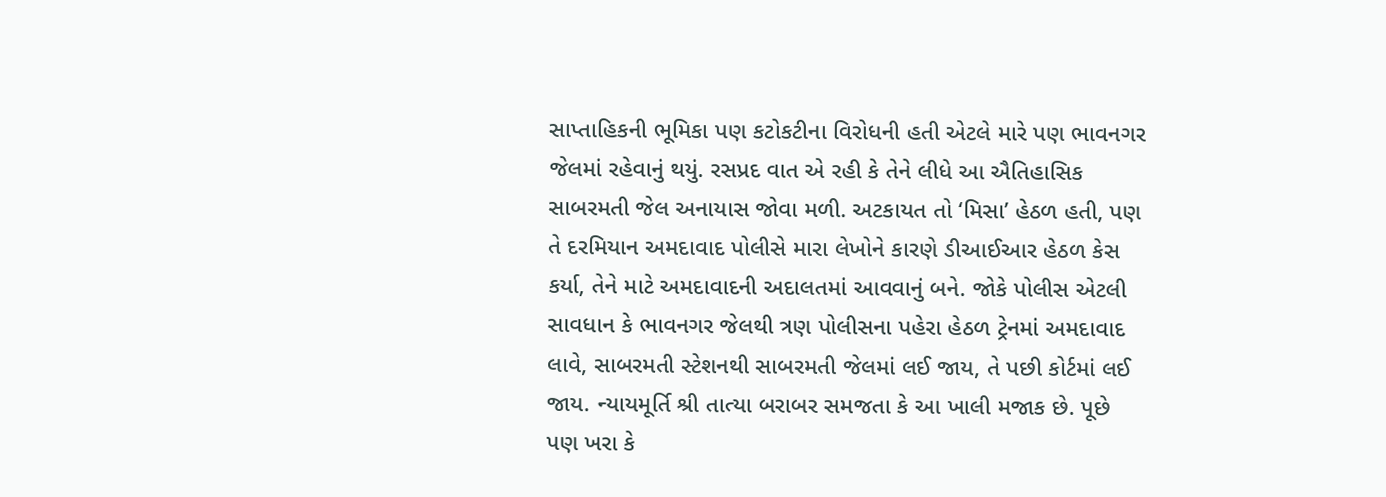સાપ્તાહિકની ભૂમિકા પણ કટોકટીના વિરોધની હતી એટલે મારે પણ ભાવનગર જેલમાં રહેવાનું થયું. રસપ્રદ વાત એ રહી કે તેને લીધે આ ઐતિહાસિક સાબરમતી જેલ અનાયાસ જોવા મળી. અટકાયત તો ‘મિસા’ હેઠળ હતી, પણ તે દરમિયાન અમદાવાદ પોલીસે મારા લેખોને કારણે ડીઆઈઆર હેઠળ કેસ કર્યા, તેને માટે અમદાવાદની અદાલતમાં આવવાનું બને. જોકે પોલીસ એટલી સાવધાન કે ભાવનગર જેલથી ત્રણ પોલીસના પહેરા હેઠળ ટ્રેનમાં અમદાવાદ લાવે, સાબરમતી સ્ટેશનથી સાબરમતી જેલમાં લઈ જાય, તે પછી કોર્ટમાં લઈ જાય. ન્યાયમૂર્તિ શ્રી તાત્યા બરાબર સમજતા કે આ ખાલી મજાક છે. પૂછે પણ ખરા કે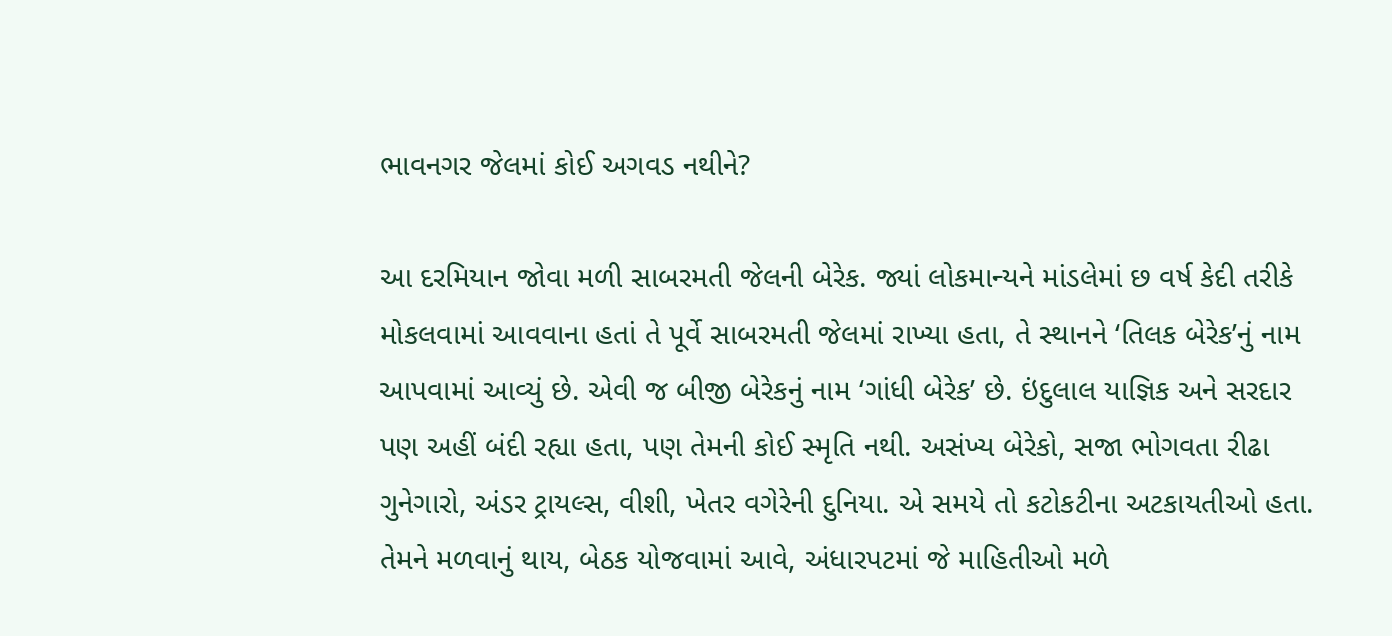ભાવનગર જેલમાં કોઈ અગવડ નથીને?

આ દરમિયાન જોવા મળી સાબરમતી જેલની બેરેક. જ્યાં લોકમાન્યને માંડલેમાં છ વર્ષ કેદી તરીકે મોકલવામાં આવવાના હતાં તે પૂર્વે સાબરમતી જેલમાં રાખ્યા હતા, તે સ્થાનને ‘તિલક બેરેક’નું નામ આપવામાં આવ્યું છે. એવી જ બીજી બેરેકનું નામ ‘ગાંધી બેરેક’ છે. ઇંદુલાલ યાજ્ઞિક અને સરદાર પણ અહીં બંદી રહ્યા હતા, પણ તેમની કોઈ સ્મૃતિ નથી. અસંખ્ય બેરેકો, સજા ભોગવતા રીઢા ગુનેગારો, અંડર ટ્રાયલ્સ, વીશી, ખેતર વગેરેની દુનિયા. એ સમયે તો કટોકટીના અટકાયતીઓ હતા. તેમને મળવાનું થાય, બેઠક યોજવામાં આવે, અંધારપટમાં જે માહિતીઓ મળે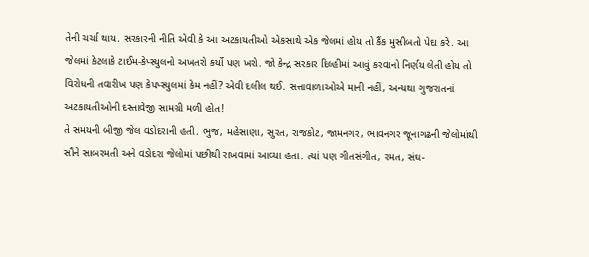તેની ચર્ચા થાય. સરકારની નીતિ એવી કે આ અટકાયતીઓ એકસાથે એક જેલમાં હોય તો કૈંક મુસીબતો પેદા કરે. આ જેલમાં કેટલાકે ટાઈમ-કેપ્સ્યુલનો અખતરો કર્યો પણ ખરો. જો કેન્દ્ર સરકાર દિલ્હીમાં આવું કરવાનો નિર્ણય લેતી હોય તો વિરોધની તવારીખ પણ કેપપ્સ્યુલમાં કેમ નહીં? એવી દલીલ થઈ. સત્તાવાળાઓએ માની નહીં, અન્યથા ગુજરાતનાં અટકાયતીઓની દસ્તાવેજી સામગ્રી મળી હોત!
તે સમયની બીજી જેલ વડોદરાની હતી. ભુજ, મહેસાણા, સુરત, રાજકોટ, જામનગર, ભાવનગર જૂનાગઢની જેલોમાંથી સૌને સાબરમતી અને વડોદરા જેલોમાં પછીથી રાખવામાં આવ્યા હતા. ત્યાં પણ ગીતસંગીત, રમત, સંઘ-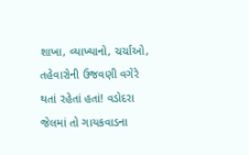શાખા, વ્યાખ્યાનો, ચર્ચાઓ, તહેવારોની ઉજવણી વગેરે થતાં રહેતાં હતાં! વડોદરા જેલમાં તો ગાયકવાડના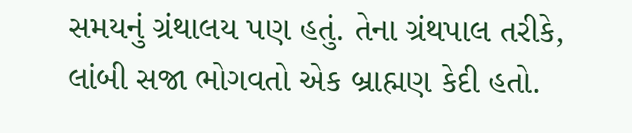સમયનું ગ્રંથાલય પણ હતું. તેના ગ્રંથપાલ તરીકે, લાંબી સજા ભોગવતો એક બ્રાહ્મણ કેદી હતો.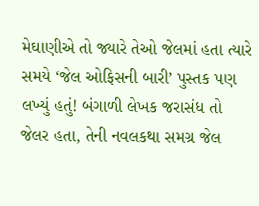મેઘાણીએ તો જ્યારે તેઓ જેલમાં હતા ત્યારે સમયે ‘જેલ ઓફિસની બારી’ પુસ્તક પણ લખ્યું હતું! બંગાળી લેખક જરાસંધ તો જેલર હતા, તેની નવલકથા સમગ્ર જેલ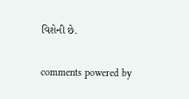વિશેની છે.


comments powered by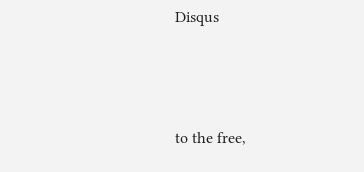Disqus



to the free,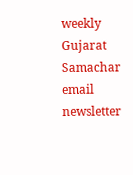weekly Gujarat Samachar email newsletter